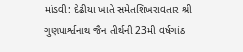માંડવી: દેઢીયા ખાતે સમેતશિખરાવતાર શ્રી ગુણપાર્શ્વનાથ જૈન તીર્થની 23મી વર્ષગાંઠ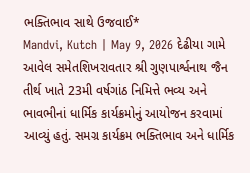ભક્તિભાવ સાથે ઉજવાઈ*
Mandvi, Kutch | May 9, 2026 દેઢીયા ગામે આવેલ સમેતશિખરાવતાર શ્રી ગુણપાર્શ્વનાથ જૈન તીર્થ ખાતે 23મી વર્ષગાંઠ નિમિત્તે ભવ્ય અને ભાવભીનાં ધાર્મિક કાર્યક્રમોનું આયોજન કરવામાં આવ્યું હતું. સમગ્ર કાર્યક્રમ ભક્તિભાવ અને ધાર્મિક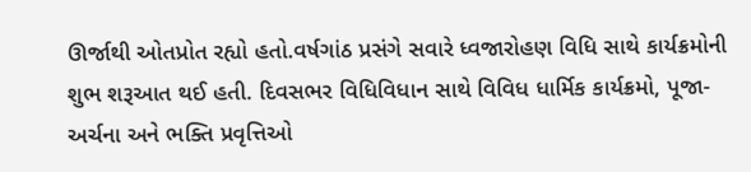ઊર્જાથી ઓતપ્રોત રહ્યો હતો.વર્ષગાંઠ પ્રસંગે સવારે ધ્વજારોહણ વિધિ સાથે કાર્યક્રમોની શુભ શરૂઆત થઈ હતી. દિવસભર વિધિવિધાન સાથે વિવિધ ધાર્મિક કાર્યક્રમો, પૂજા-અર્ચના અને ભક્તિ પ્રવૃત્તિઓ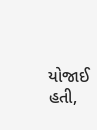યોજાઈ હતી,